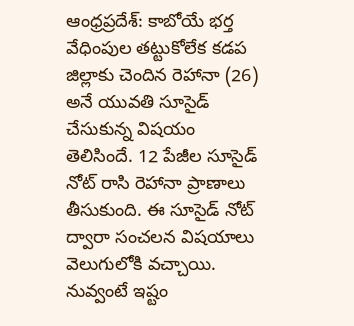ఆంధ్రప్రదేశ్: కాబోయే భర్త వేధింపుల తట్టుకోలేక కడప జిల్లాకు చెందిన రెహానా (26) అనే యువతి సూసైడ్ చేసుకున్న విషయం తెలిసిందే. 12 పేజీల సూసైడ్ నోట్ రాసి రెహానా ప్రాణాలు తీసుకుంది. ఈ సూసైడ్ నోట్ ద్వారా సంచలన విషయాలు వెలుగులోకి వచ్చాయి. నువ్వంటే ఇష్టం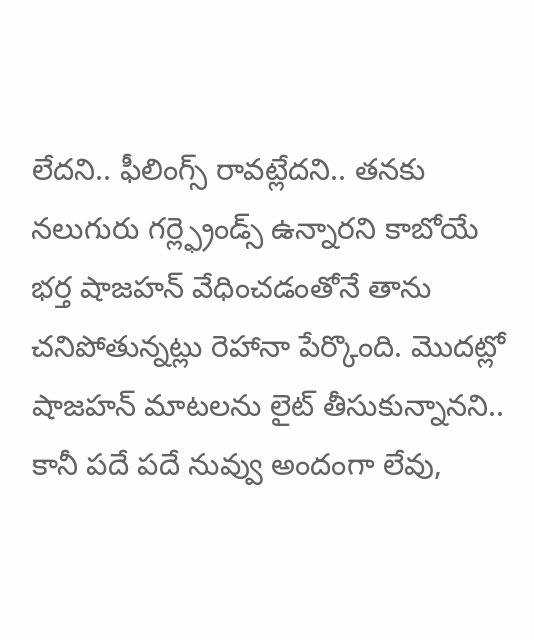లేదని.. ఫీలింగ్స్ రావట్లేదని.. తనకు నలుగురు గర్ల్ఫ్రెండ్స్ ఉన్నారని కాబోయే భర్త షాజహన్ వేధించడంతోనే తాను చనిపోతున్నట్లు రెహానా పేర్కొంది. మొదట్లో షాజహన్ మాటలను లైట్ తీసుకున్నానని.. కానీ పదే పదే నువ్వు అందంగా లేవు,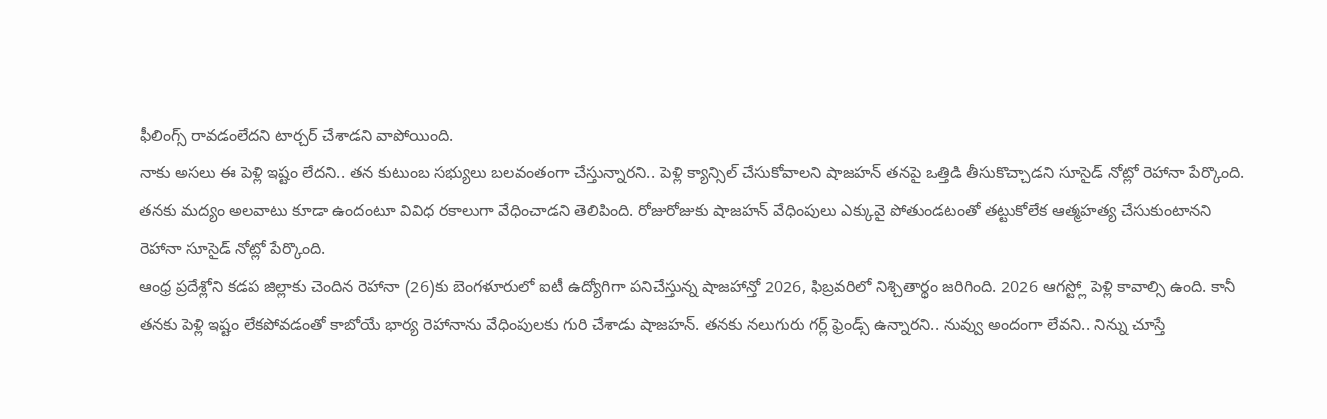ఫీలింగ్స్ రావడంలేదని టార్చర్ చేశాడని వాపోయింది.
నాకు అసలు ఈ పెళ్లి ఇష్టం లేదని.. తన కుటుంబ సభ్యులు బలవంతంగా చేస్తున్నారని.. పెళ్లి క్యాన్సిల్ చేసుకోవాలని షాజహన్ తనపై ఒత్తిడి తీసుకొచ్చాడని సూసైడ్ నోట్లో రెహానా పేర్కొంది. తనకు మద్యం అలవాటు కూడా ఉందంటూ వివిధ రకాలుగా వేధించాడని తెలిపింది. రోజురోజుకు షాజహన్ వేధింపులు ఎక్కువై పోతుండటంతో తట్టుకోలేక ఆత్మహత్య చేసుకుంటానని రెహానా సూసైడ్ నోట్లో పేర్కొంది.
ఆంధ్ర ప్రదేశ్లోని కడప జిల్లాకు చెందిన రెహానా (26)కు బెంగళూరులో ఐటీ ఉద్యోగిగా పనిచేస్తున్న షాజహాన్తో 2026, ఫిబ్రవరిలో నిశ్చితార్థం జరిగింది. 2026 ఆగస్ట్లో పెళ్లి కావాల్సి ఉంది. కానీ తనకు పెళ్లి ఇష్టం లేకపోవడంతో కాబోయే భార్య రెహానాను వేధింపులకు గురి చేశాడు షాజహన్. తనకు నలుగురు గర్ల్ ఫ్రెండ్స్ ఉన్నారని.. నువ్వు అందంగా లేవని.. నిన్ను చూస్తే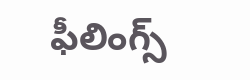ఫీలింగ్స్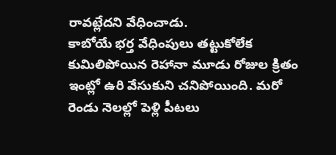రావట్లేదని వేధించాడు.
కాబోయే భర్త వేధింపులు తట్టుకోలేక కుమిలిపోయిన రెహానా మూడు రోజుల క్రితం ఇంట్లో ఉరి వేసుకుని చనిపోయింది. మరో రెండు నెలల్లో పెళ్లి పీటలు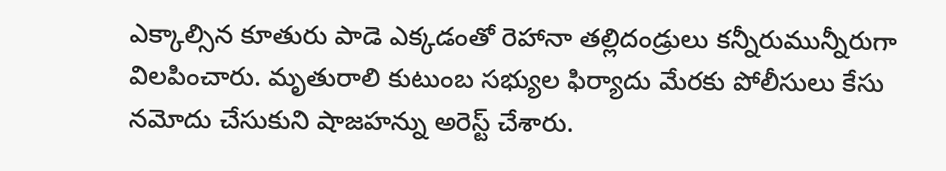ఎక్కాల్సిన కూతురు పాడె ఎక్కడంతో రెహానా తల్లిదండ్రులు కన్నీరుమున్నీరుగా విలపించారు. మృతురాలి కుటుంబ సభ్యుల ఫిర్యాదు మేరకు పోలీసులు కేసు నమోదు చేసుకుని షాజహన్ను అరెస్ట్ చేశారు.